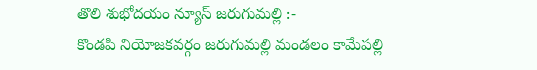తొలి శుభోదయం న్యూస్ జరుగుమల్లి :-
కొండపి నియోజకవర్గం జరుగుమల్లి మండలం కామేపల్లి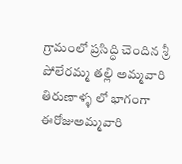గ్రామంలో ప్రసిద్ధి చెందిన శ్రీ పోలేరమ్మ తల్లి అమ్మవారి తిరుణాళ్ళ లో భాగంగా ఈరోజుఅమ్మవారి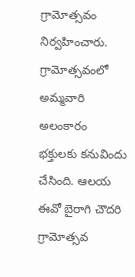గ్రామోత్సవం నిర్వహించారు. గ్రామోత్సవంలో అమ్మవారి అలంకారం భక్తులకు కనువిందు చేసింది. ఆలయ ఈవో బైరాగి చౌదరి గ్రామోత్సవ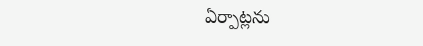ఏర్పాట్లను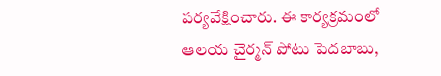పర్యవేక్షించారు. ఈ కార్యక్రమంలో ఆలయ చైర్మన్ పోటు పెదబాబు,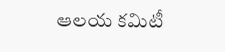ఆలయ కమిటీ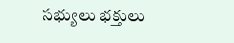సభ్యులు భక్తులు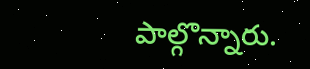పాల్గొన్నారు.